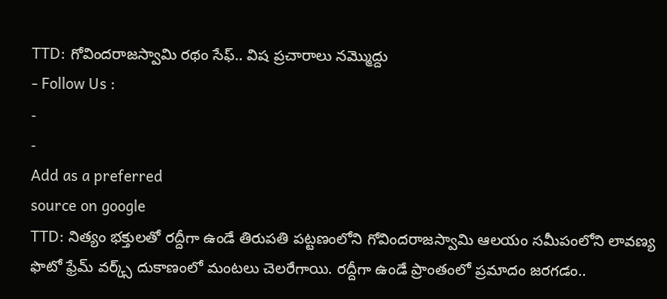TTD: గోవిందరాజస్వామి రథం సేఫ్.. విష ప్రచారాలు నమ్మొద్దు
- Follow Us :
-
-
Add as a preferred
source on google
TTD: నిత్యం భక్తులతో రద్దీగా ఉండే తిరుపతి పట్టణంలోని గోవిందరాజస్వామి ఆలయం సమీపంలోని లావణ్య ఫొటో ఫ్రేమ్ వర్క్స్ దుకాణంలో మంటలు చెలరేగాయి. రద్దీగా ఉండే ప్రాంతంలో ప్రమాదం జరగడం..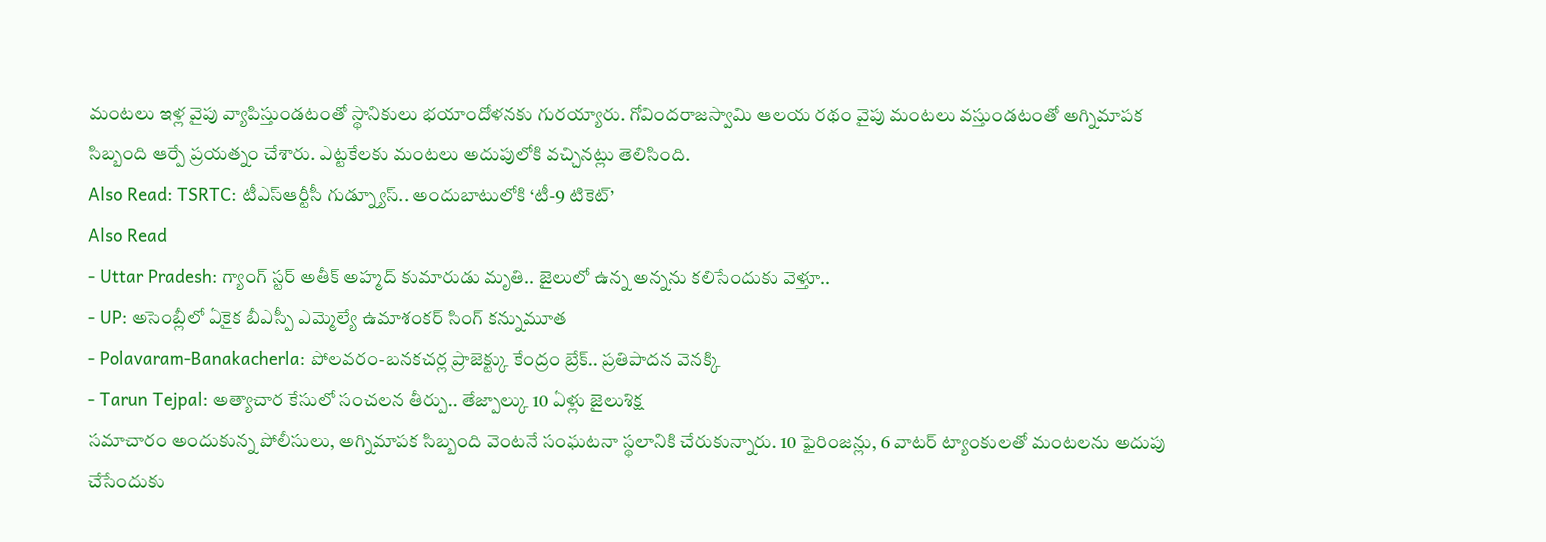మంటలు ఇళ్ల వైపు వ్యాపిస్తుండటంతో స్థానికులు భయాందోళనకు గురయ్యారు. గోవిందరాజస్వామి ఆలయ రథం వైపు మంటలు వస్తుండటంతో అగ్నిమాపక సిబ్బంది ఆర్పే ప్రయత్నం చేశారు. ఎట్టకేలకు మంటలు అదుపులోకి వచ్చినట్లు తెలిసింది.
Also Read: TSRTC: టీఎస్ఆర్టీసీ గుడ్న్యూస్.. అందుబాటులోకి ‘టీ-9 టికెట్’
Also Read
- Uttar Pradesh: గ్యాంగ్ స్టర్ అతీక్ అహ్మద్ కుమారుడు మృతి.. జైలులో ఉన్న అన్నను కలిసేందుకు వెళ్తూ..
- UP: అసెంబ్లీలో ఏకైక బీఎస్పీ ఎమ్మెల్యే ఉమాశంకర్ సింగ్ కన్నుమూత
- Polavaram-Banakacherla: పోలవరం-బనకచర్ల ప్రాజెక్ట్కు కేంద్రం బ్రేక్.. ప్రతిపాదన వెనక్కి
- Tarun Tejpal: అత్యాచార కేసులో సంచలన తీర్పు.. తేజ్పాల్కు 10 ఏళ్లు జైలుశిక్ష
సమాచారం అందుకున్న పోలీసులు, అగ్నిమాపక సిబ్బంది వెంటనే సంఘటనా స్థలానికి చేరుకున్నారు. 10 ఫైరింజన్లు, 6 వాటర్ ట్యాంకులతో మంటలను అదుపు చేసేందుకు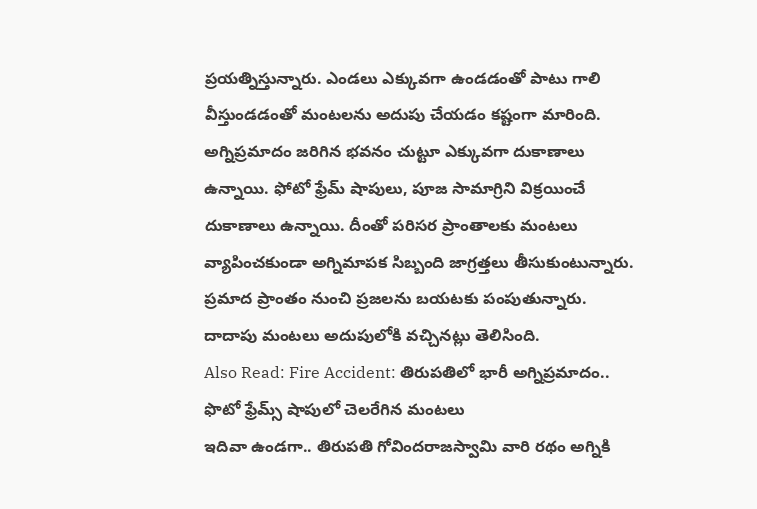ప్రయత్నిస్తున్నారు. ఎండలు ఎక్కువగా ఉండడంతో పాటు గాలి వీస్తుండడంతో మంటలను అదుపు చేయడం కష్టంగా మారింది. అగ్నిప్రమాదం జరిగిన భవనం చుట్టూ ఎక్కువగా దుకాణాలు ఉన్నాయి. ఫోటో ఫ్రేమ్ షాపులు, పూజ సామాగ్రిని విక్రయించే దుకాణాలు ఉన్నాయి. దీంతో పరిసర ప్రాంతాలకు మంటలు వ్యాపించకుండా అగ్నిమాపక సిబ్బంది జాగ్రత్తలు తీసుకుంటున్నారు. ప్రమాద ప్రాంతం నుంచి ప్రజలను బయటకు పంపుతున్నారు. దాదాపు మంటలు అదుపులోకి వచ్చినట్లు తెలిసింది.
Also Read: Fire Accident: తిరుపతిలో భారీ అగ్నిప్రమాదం.. ఫొటో ఫ్రేమ్స్ షాపులో చెలరేగిన మంటలు
ఇదివా ఉండగా.. తిరుపతి గోవిందరాజస్వామి వారి రథం అగ్నికి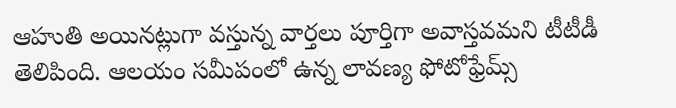ఆహుతి అయినట్లుగా వస్తున్న వార్తలు పూర్తిగా అవాస్తవమని టీటీడీ తెలిపింది. ఆలయం సమీపంలో ఉన్న లావణ్య ఫోటోఫ్రేమ్స్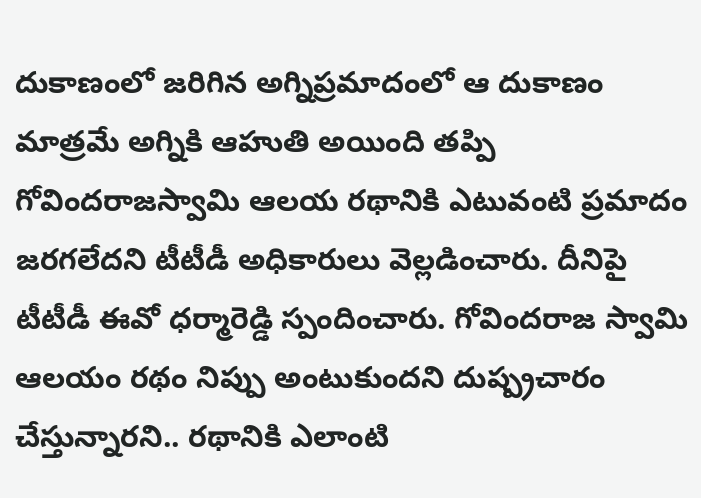దుకాణంలో జరిగిన అగ్నిప్రమాదంలో ఆ దుకాణం మాత్రమే అగ్నికి ఆహుతి అయింది తప్పి గోవిందరాజస్వామి ఆలయ రథానికి ఎటువంటి ప్రమాదం జరగలేదని టీటీడీ అధికారులు వెల్లడించారు. దీనిపై టీటీడీ ఈవో ధర్మారెడ్డి స్పందించారు. గోవిందరాజ స్వామి ఆలయం రథం నిప్పు అంటుకుందని దుష్ప్రచారం చేస్తున్నారని.. రథానికి ఎలాంటి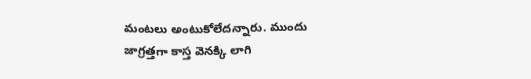మంటలు అంటుకోలేదన్నారు. ముందు జాగ్రత్తగా కాస్త వెనక్కి లాగి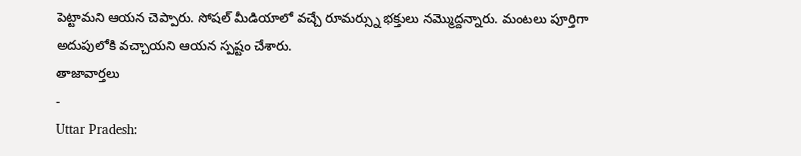పెట్టామని ఆయన చెప్పారు. సోషల్ మీడియాలో వచ్చే రూమర్స్ను భక్తులు నమ్మొద్దన్నారు. మంటలు పూర్తిగా అదుపులోకి వచ్చాయని ఆయన స్పష్టం చేశారు.
తాజావార్తలు
-
Uttar Pradesh: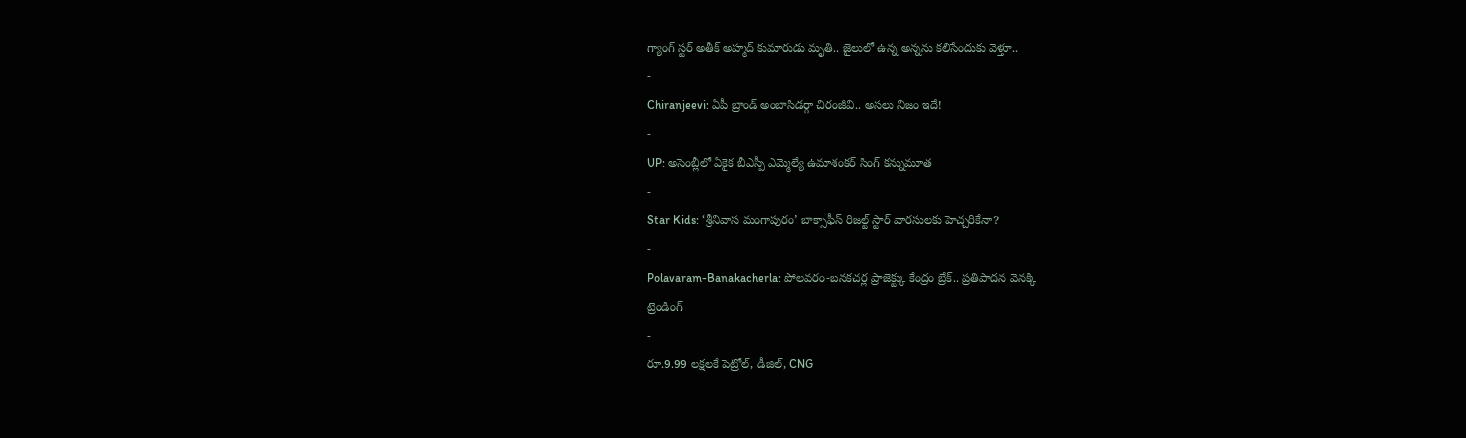గ్యాంగ్ స్టర్ అతీక్ అహ్మద్ కుమారుడు మృతి.. జైలులో ఉన్న అన్నను కలిసేందుకు వెళ్తూ..
-
Chiranjeevi: ఏపీ బ్రాండ్ అంబాసిడర్గా చిరంజీవి.. అసలు నిజం ఇదే!
-
UP: అసెంబ్లీలో ఏకైక బీఎస్పీ ఎమ్మెల్యే ఉమాశంకర్ సింగ్ కన్నుమూత
-
Star Kids: ‘శ్రీనివాస మంగాపురం’ బాక్సాఫీస్ రిజల్ట్ స్టార్ వారసులకు హెచ్చరికేనా?
-
Polavaram-Banakacherla: పోలవరం-బనకచర్ల ప్రాజెక్ట్కు కేంద్రం బ్రేక్.. ప్రతిపాదన వెనక్కి
ట్రెండింగ్
-
రూ.9.99 లక్షలకే పెట్రోల్, డీజిల్, CNG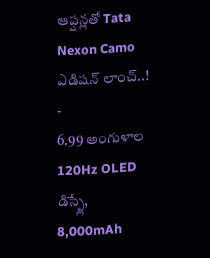ఆప్షన్లతో Tata Nexon Camo ఎడిషన్ లాంచ్..!
-
6.99 అంగుళాల 120Hz OLED డిస్ప్లే, 8,000mAh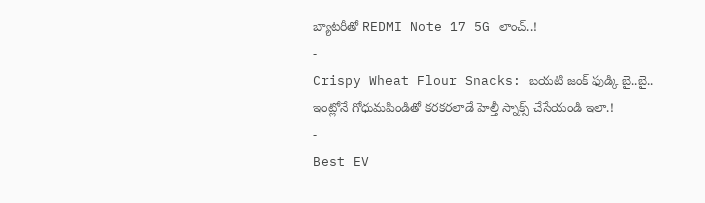బ్యాటరీతో REDMI Note 17 5G లాంచ్..!
-
Crispy Wheat Flour Snacks: బయటి జంక్ ఫుడ్కి బై..బై.. ఇంట్లోనే గోధుమపిండితో కరకరలాడే హెల్తీ స్నాక్స్ చేసేయండి ఇలా.!
-
Best EV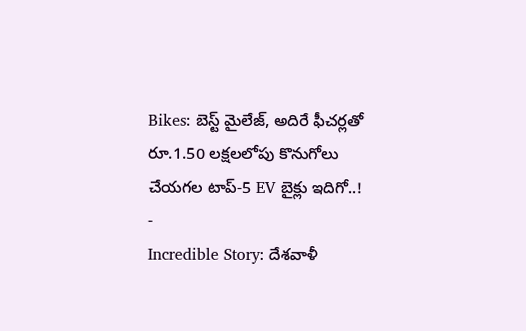Bikes: బెస్ట్ మైలేజ్, అదిరే ఫీచర్లతో రూ.1.50 లక్షలలోపు కొనుగోలు చేయగల టాప్-5 EV బైక్లు ఇదిగో..!
-
Incredible Story: దేశవాళీ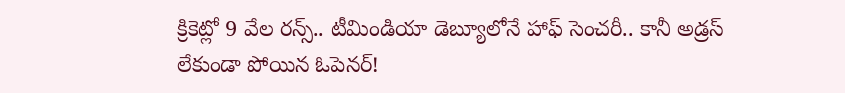క్రికెట్లో 9 వేల రన్స్.. టీమిండియా డెబ్యూలోనే హాఫ్ సెంచరీ.. కానీ అడ్రస్ లేకుండా పోయిన ఓపెనర్!